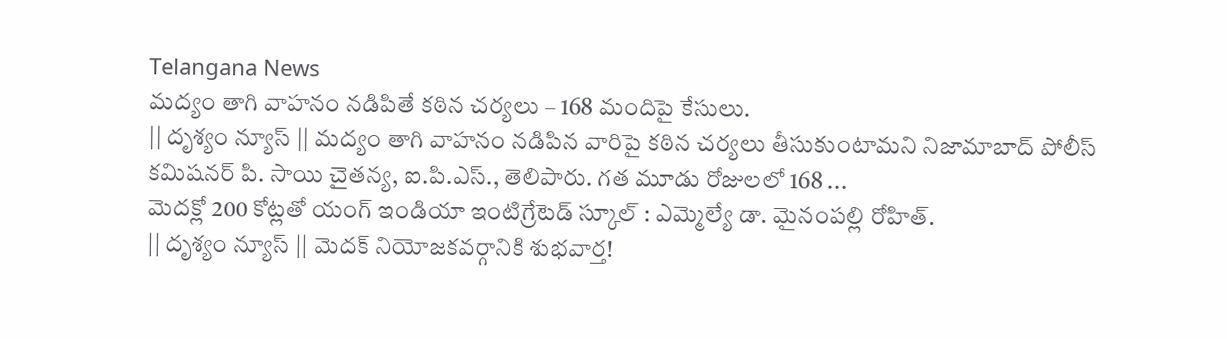Telangana News
మద్యం తాగి వాహనం నడిపితే కఠిన చర్యలు – 168 మందిపై కేసులు.
|| దృశ్యం న్యూస్ || మద్యం తాగి వాహనం నడిపిన వారిపై కఠిన చర్యలు తీసుకుంటామని నిజామాబాద్ పోలీస్ కమిషనర్ పి. సాయి చైతన్య, ఐ.పి.ఎస్., తెలిపారు. గత మూడు రోజులలో 168 ...
మెదక్లో 200 కోట్లతో యంగ్ ఇండియా ఇంటిగ్రేటెడ్ స్కూల్ : ఎమ్మెల్యే డా. మైనంపల్లి రోహిత్.
|| దృశ్యం న్యూస్ || మెదక్ నియోజకవర్గానికి శుభవార్త!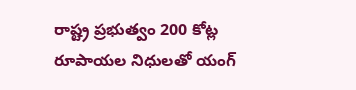రాష్ట్ర ప్రభుత్వం 200 కోట్ల రూపాయల నిధులతో యంగ్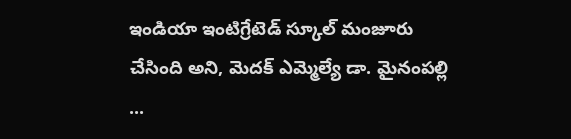ఇండియా ఇంటిగ్రేటెడ్ స్కూల్ మంజూరు చేసింది అని, మెదక్ ఎమ్మెల్యే డా. మైనంపల్లి ...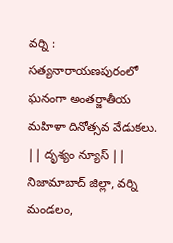వర్ని : సత్యనారాయణపురంలో ఘనంగా అంతర్జాతీయ మహిళా దినోత్సవ వేడుకలు.
|| దృశ్యం న్యూస్ || నిజామాబాద్ జిల్లా, వర్ని మండలం,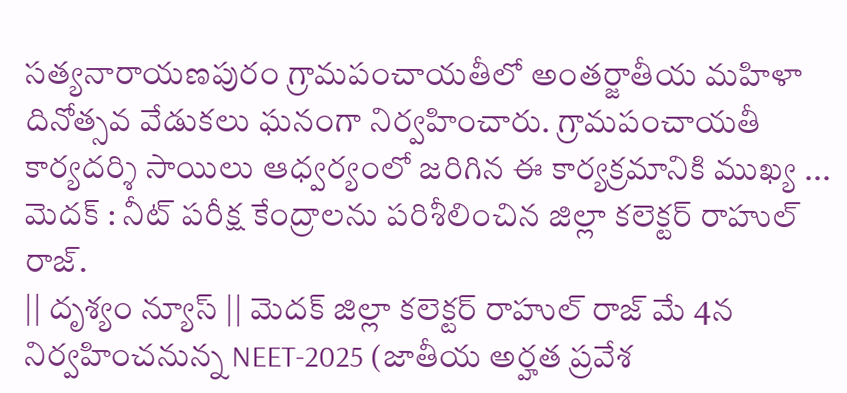సత్యనారాయణపురం గ్రామపంచాయతీలో అంతర్జాతీయ మహిళా దినోత్సవ వేడుకలు ఘనంగా నిర్వహించారు. గ్రామపంచాయతీ కార్యదర్శి సాయిలు ఆధ్వర్యంలో జరిగిన ఈ కార్యక్రమానికి ముఖ్య ...
మెదక్ : నీట్ పరీక్ష కేంద్రాలను పరిశీలించిన జిల్లా కలెక్టర్ రాహుల్ రాజ్.
|| దృశ్యం న్యూస్ || మెదక్ జిల్లా కలెక్టర్ రాహుల్ రాజ్ మే 4న నిర్వహించనున్న NEET-2025 (జాతీయ అర్హత ప్రవేశ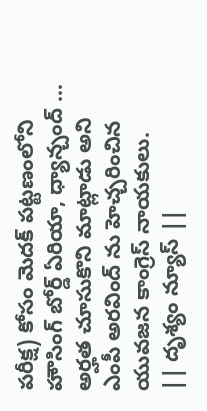పరీక్ష) కోసం మెదక్ పట్టణంలోని హౌసింగ్ బోర్డ్ ఏరియా, ధ్యాన్చంద్ ...
అర్హత చూసుకొని మాట్లాడు అని ఎంపీ అరవింద్ ను హెచ్చరించిన యువజన కాంగ్రెస్ నాయకులు.
|| దృశ్యం న్యూస్ ||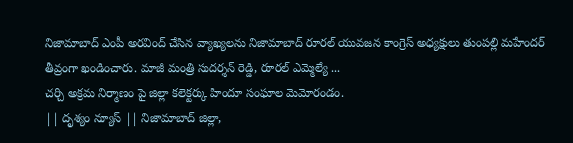నిజామాబాద్ ఎంపీ అరవింద్ చేసిన వ్యాఖ్యలను నిజామాబాద్ రూరల్ యువజన కాంగ్రెస్ అధ్యక్షులు తుంపల్లి మహేందర్ తీవ్రంగా ఖండించారు. మాజీ మంత్రి సుదర్శన్ రెడ్డి, రూరల్ ఎమ్మెల్యే ...
చర్చి అక్రమ నిర్మాణం పై జిల్లా కలెక్టర్కు హిందూ సంఘాల మెమోరండం.
|| దృశ్యం న్యూస్ || నిజామాబాద్ జిల్లా,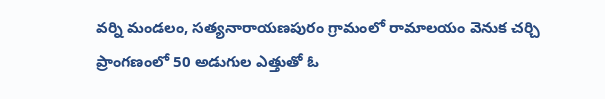వర్ని మండలం, సత్యనారాయణపురం గ్రామంలో రామాలయం వెనుక చర్చి ప్రాంగణంలో 50 అడుగుల ఎత్తుతో ఓ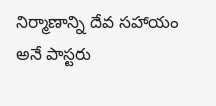నిర్మాణాన్ని దేవ సహాయం అనే పాస్టరు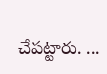చేపట్టారు. ...